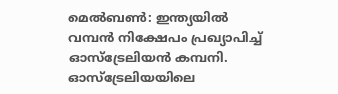മെൽബൺ: ഇന്ത്യയിൽ വമ്പൻ നിക്ഷേപം പ്രഖ്യാപിച്ച് ഓസ്ട്രേലിയൻ കമ്പനി. ഓസ്ട്രേലിയയിലെ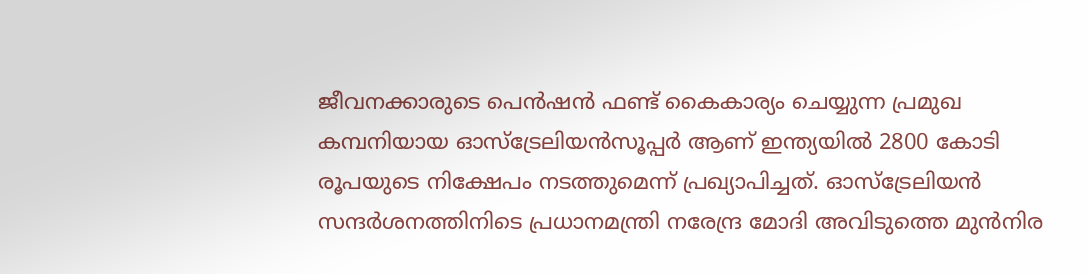ജീവനക്കാരുടെ പെൻഷൻ ഫണ്ട് കൈകാര്യം ചെയ്യുന്ന പ്രമുഖ കമ്പനിയായ ഓസ്ട്രേലിയൻസൂപ്പർ ആണ് ഇന്ത്യയിൽ 2800 കോടി രൂപയുടെ നിക്ഷേപം നടത്തുമെന്ന് പ്രഖ്യാപിച്ചത്. ഓസ്ട്രേലിയൻ സന്ദർശനത്തിനിടെ പ്രധാനമന്ത്രി നരേന്ദ്ര മോദി അവിടുത്തെ മുൻനിര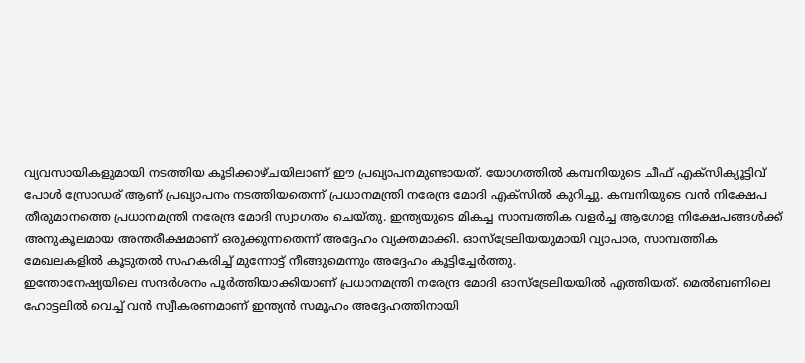വ്യവസായികളുമായി നടത്തിയ കൂടിക്കാഴ്ചയിലാണ് ഈ പ്രഖ്യാപനമുണ്ടായത്. യോഗത്തിൽ കമ്പനിയുടെ ചീഫ് എക്സിക്യൂട്ടിവ് പോൾ സ്രോഡര് ആണ് പ്രഖ്യാപനം നടത്തിയതെന്ന് പ്രധാനമന്ത്രി നരേന്ദ്ര മോദി എക്സിൽ കുറിച്ചു. കമ്പനിയുടെ വൻ നിക്ഷേപ തീരുമാനത്തെ പ്രധാനമന്ത്രി നരേന്ദ്ര മോദി സ്വാഗതം ചെയ്തു. ഇന്ത്യയുടെ മികച്ച സാമ്പത്തിക വളർച്ച ആഗോള നിക്ഷേപങ്ങൾക്ക് അനുകൂലമായ അന്തരീക്ഷമാണ് ഒരുക്കുന്നതെന്ന് അദ്ദേഹം വ്യക്തമാക്കി. ഓസ്ട്രേലിയയുമായി വ്യാപാര, സാമ്പത്തിക മേഖലകളിൽ കൂടുതൽ സഹകരിച്ച് മുന്നോട്ട് നീങ്ങുമെന്നും അദ്ദേഹം കൂട്ടിച്ചേർത്തു.
ഇന്തോനേഷ്യയിലെ സന്ദർശനം പൂർത്തിയാക്കിയാണ് പ്രധാനമന്ത്രി നരേന്ദ്ര മോദി ഓസ്ട്രേലിയയിൽ എത്തിയത്. മെൽബണിലെ ഹോട്ടലിൽ വെച്ച് വൻ സ്വീകരണമാണ് ഇന്ത്യൻ സമൂഹം അദ്ദേഹത്തിനായി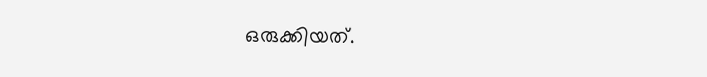ഒരുക്കിയത്.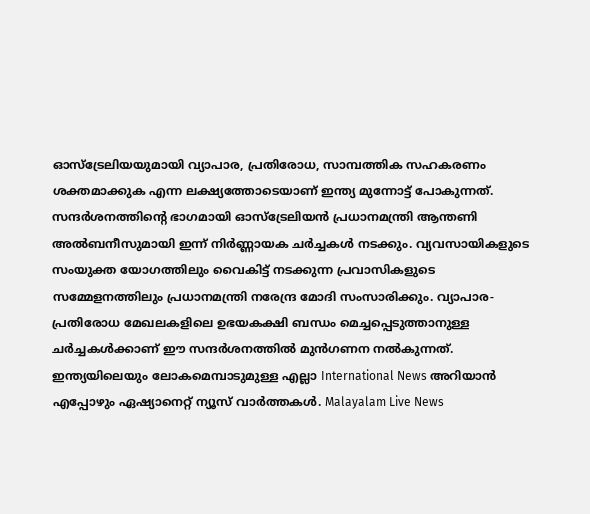ഓസ്ട്രേലിയയുമായി വ്യാപാര, പ്രതിരോധ, സാമ്പത്തിക സഹകരണം ശക്തമാക്കുക എന്ന ലക്ഷ്യത്തോടെയാണ് ഇന്ത്യ മുന്നോട്ട് പോകുന്നത്. സന്ദർശനത്തിന്റെ ഭാഗമായി ഓസ്ട്രേലിയൻ പ്രധാനമന്ത്രി ആന്തണി അൽബനീസുമായി ഇന്ന് നിർണ്ണായക ചർച്ചകൾ നടക്കും. വ്യവസായികളുടെ സംയുക്ത യോഗത്തിലും വൈകിട്ട് നടക്കുന്ന പ്രവാസികളുടെ സമ്മേളനത്തിലും പ്രധാനമന്ത്രി നരേന്ദ്ര മോദി സംസാരിക്കും. വ്യാപാര-പ്രതിരോധ മേഖലകളിലെ ഉഭയകക്ഷി ബന്ധം മെച്ചപ്പെടുത്താനുള്ള ചർച്ചകൾക്കാണ് ഈ സന്ദർശനത്തിൽ മുൻഗണന നൽകുന്നത്.
ഇന്ത്യയിലെയും ലോകമെമ്പാടുമുള്ള എല്ലാ International News അറിയാൻ എപ്പോഴും ഏഷ്യാനെറ്റ് ന്യൂസ് വാർത്തകൾ. Malayalam Live News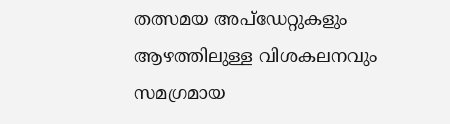തത്സമയ അപ്ഡേറ്റുകളും ആഴത്തിലുള്ള വിശകലനവും സമഗ്രമായ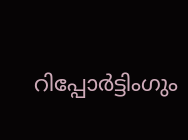റിപ്പോർട്ടിംഗും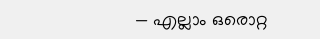— എല്ലാം ഒരൊറ്റ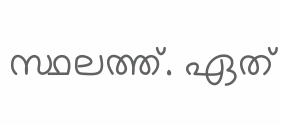സ്ഥലത്ത്. ഏത്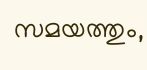സമയത്തും,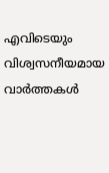എവിടെയും വിശ്വസനീയമായ വാർത്തകൾ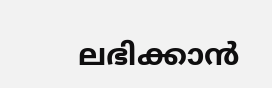ലഭിക്കാൻ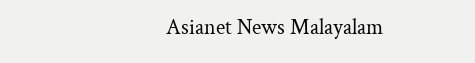Asianet News Malayalam